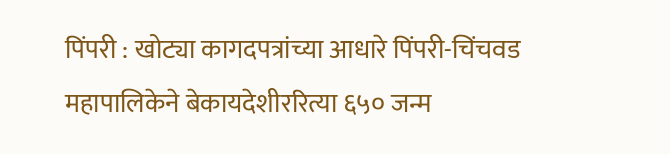पिंपरी : खोट्या कागदपत्रांच्या आधारे पिंपरी-चिंचवड महापालिकेने बेकायदेशीररित्या ६५० जन्म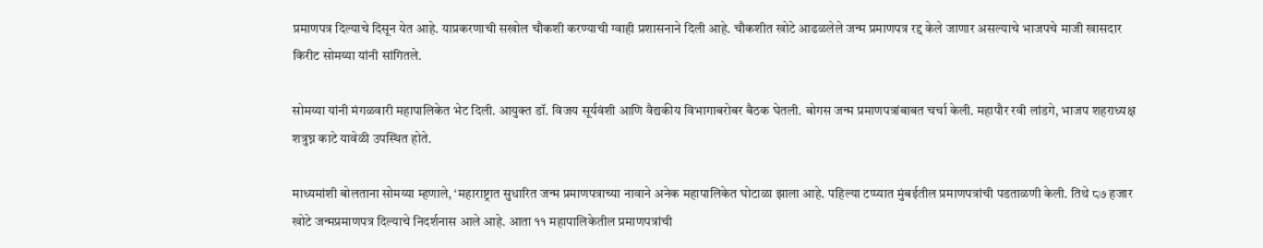प्रमाणपत्र दिल्याचे दिसून येत आहे. याप्रकरणाची सखोल चौकशी करण्याची ग्वाही प्रशासनाने दिली आहे. चौकशीत खोटे आढळलेले जन्म प्रमाणपत्र रद्द केले जाणार असल्याचे भाजपचे माजी खासदार किरीट सोमय्या यांनी सांगितले.

सोमय्या यांनी मंगळवारी महापालिकेत भेट दिली. आयुक्त डॉ. विजय सूर्यवंशी आणि वैद्यकीय विभागाबरोबर बैठक घेतली. बोगस जन्म प्रमाणपत्रांबाबत चर्चा केली. महापौर रवी लांडगे, भाजप शहराध्यक्ष शत्रुघ्न काटे यावेळी उपस्थित होते.

माध्यमांशी बोलताना सोमय्या म्हणाले, ‘महाराष्ट्रात सुधारित जन्म प्रमाणपत्राच्या नावाने अनेक महापालिकेत घोटाळा झाला आहे. पहिल्या टप्प्यात मुंबईतील प्रमाणपत्रांची पडताळणी केली. तिथे ८७ हजार खोटे जन्मप्रमाणपत्र दिल्याचे निदर्शनास आले आहे. आता ११ महापालिकेतील प्रमाणपत्रांची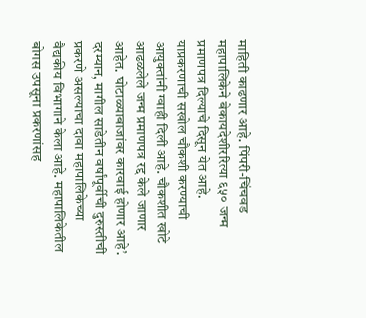माहिती काढणार आहे. पिंपरी-चिंचवड महापालिकेने बेकायदेशीररित्या ६५० जन्म प्रमाणपत्र दिल्याचे दिसून येत आहे. याप्रकरणाची सखोल चौकशी करण्याची आयुक्तांनी ग्वाही दिली आहे. चौकशीत खोटे आढळलेले जन्म प्रमाणपत्र रद्द केले जाणार आहेत. घोटाळ्याबाजांवर कारवाई होणार आहे’. दरम्यान, मागील साडेतीन वर्षांपूर्वीची दुरुस्तीची प्रकरणे असल्याचा दावा महापालिकेच्या वैद्यकीय विभागाने केला आहे. महापालिकेतील बोगस उपसूना प्रकरणांसह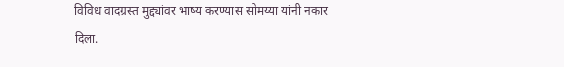विविध वादग्रस्त मुद्द्यांवर भाष्य करण्यास सोमय्या यांनी नकार दिला.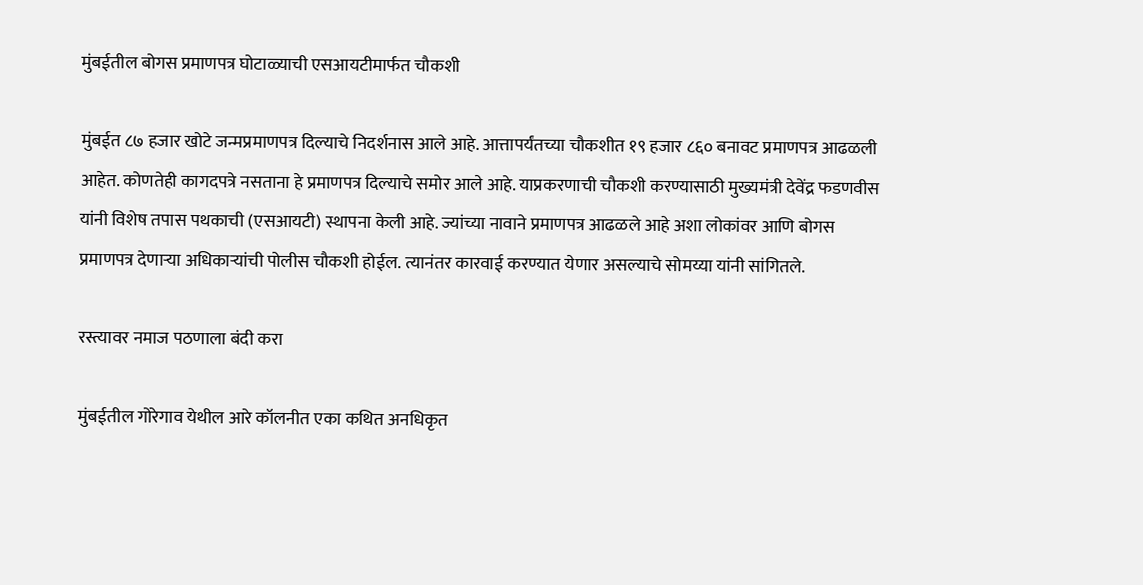मुंबईतील बोगस प्रमाणपत्र घोटाळ्याची एसआयटीमार्फत चौकशी

मुंबईत ८७ हजार खोटे जन्मप्रमाणपत्र दिल्याचे निदर्शनास आले आहे. आत्तापर्यंतच्या चौकशीत १९ हजार ८६० बनावट प्रमाणपत्र आढळली आहेत. कोणतेही कागदपत्रे नसताना हे प्रमाणपत्र दिल्याचे समोर आले आहे. याप्रकरणाची चौकशी करण्यासाठी मुख्यमंत्री देवेंद्र फडणवीस यांनी विशेष तपास पथकाची (एसआयटी) स्थापना केली आहे. ज्यांच्या नावाने प्रमाणपत्र आढळले आहे अशा लोकांवर आणि बोगस प्रमाणपत्र देणाऱ्या अधिकाऱ्यांची पोलीस चौकशी होईल. त्यानंतर कारवाई करण्यात येणार असल्याचे सोमय्या यांनी सांगितले.

रस्त्यावर नमाज पठणाला बंदी करा

मुंबईतील गोरेगाव येथील आरे कॉलनीत एका कथित अनधिकृत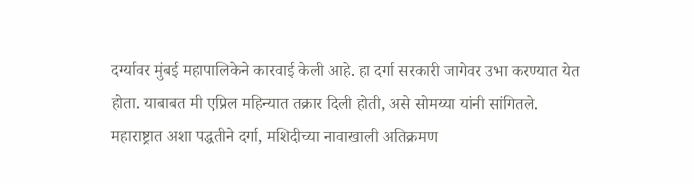दर्ग्यावर मुंबई महापालिकेने कारवाई केली आहे. हा दर्गा सरकारी जागेवर उभा करण्यात येत होता. याबाबत मी एप्रिल महिन्यात तक्रार दिली होती, असे सोमय्या यांनी सांगितले. महाराष्ट्रात अशा पद्धतीने दर्गा, मशिदीच्या नावाखाली अतिक्रमण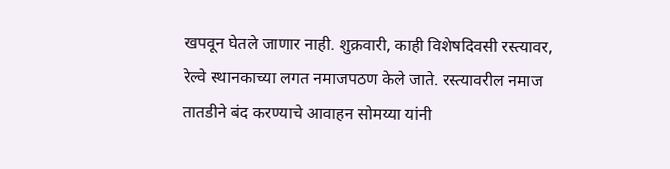खपवून घेतले जाणार नाही. शुक्रवारी, काही विशेषदिवसी रस्त्यावर, रेल्वे स्थानकाच्या लगत नमाजपठण केले जाते. रस्त्यावरील नमाज तातडीने बंद करण्याचे आवाहन सोमय्या यांनी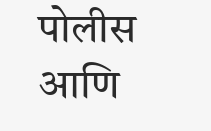पोलीस आणि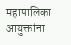महापालिका आयुक्तांना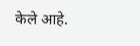केले आहे.